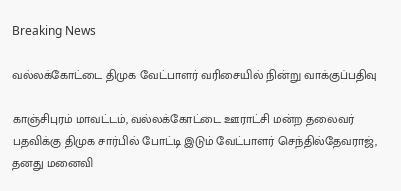Breaking News

வல்லக்கோட்டை திமுக வேட்பாளர் வரிசையில் நின்று வாக்குப்பதிவு

காஞ்சிபுரம் மாவட்டம், வல்லக்கோட்டை ஊராட்சி மன்ற தலைவர் பதவிக்கு திமுக சார்பில் போட்டி இடும் வேட்பாளர் செந்தில்தேவராஜ், தனது மனைவி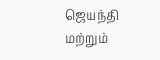ஜெயந்தி மற்றும்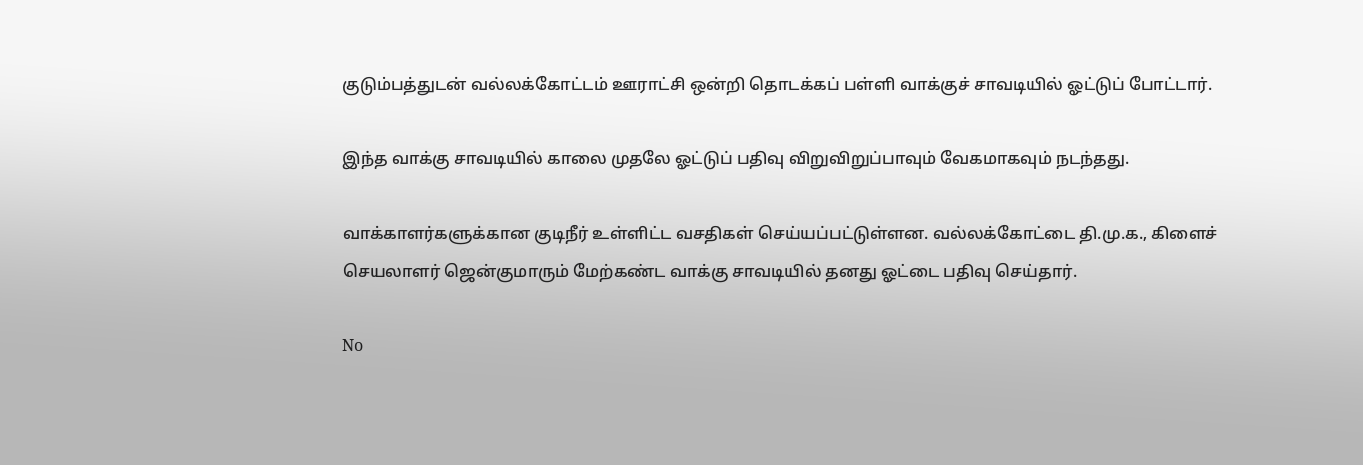குடும்பத்துடன் வல்லக்கோட்டம் ஊராட்சி ஒன்றி தொடக்கப் பள்ளி வாக்குச் சாவடியில் ஓட்டுப் போட்டார்.

இந்த வாக்கு சாவடியில் காலை முதலே ஓட்டுப் பதிவு விறுவிறுப்பாவும் வேகமாகவும் நடந்தது.

வாக்காளர்களுக்கான குடிநீர் உள்ளிட்ட வசதிகள் செய்யப்பட்டுள்ளன. வல்லக்கோட்டை தி.மு.க., கிளைச் செயலாளர் ஜென்குமாரும் மேற்கண்ட வாக்கு சாவடியில் தனது ஓட்டை பதிவு செய்தார்.

No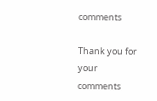comments

Thank you for your comments